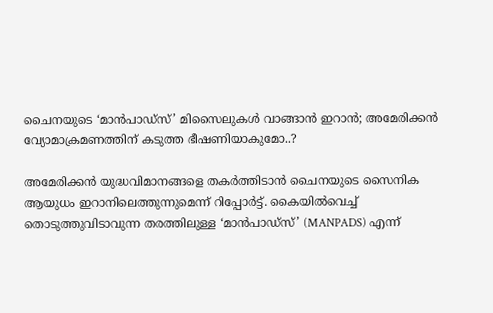ചൈനയുടെ ‘മാൻപാഡ്സ്’ മിസൈലുകൾ വാങ്ങാൻ ഇറാൻ; അമേരിക്കൻ വ്യോമാക്രമണത്തിന് കടുത്ത ഭീഷണിയാകുമോ..?

അമേരിക്കൻ യുദ്ധവിമാനങ്ങളെ തകർത്തിടാൻ ചൈനയുടെ സൈനിക ആയുധം ഇറാനിലെത്തുന്നുമെന്ന് റിപ്പോർട്ട്. കൈയിൽവെച്ച് തൊടുത്തുവിടാവുന്ന തരത്തിലുള്ള ‘മാൻപാഡ്സ്’ (MANPADS) എന്ന്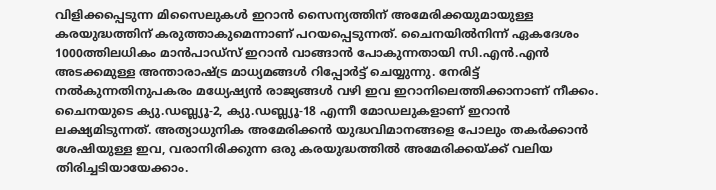വിളിക്കപ്പെടുന്ന മിസൈലുകൾ ഇറാൻ സൈന്യത്തിന് അമേരിക്കയുമായുള്ള കരയുദ്ധത്തിന് കരുത്താകുമെന്നാണ് പറയപ്പെടുന്നത്. ചൈനയിൽനിന്ന് ഏകദേശം 1000ത്തിലധികം മാൻപാഡ്സ് ഇറാൻ വാങ്ങാൻ പോകുന്നതായി സി.എൻ.എൻ അടക്കമുള്ള അന്താരാഷ്ട്ര മാധ്യമങ്ങൾ റിപ്പോർട്ട് ചെയ്യുന്നു. നേരിട്ട് നൽകുന്നതിനുപകരം മധ്യേഷ്യൻ രാജ്യങ്ങൾ വഴി ഇവ ഇറാനിലെത്തിക്കാനാണ് നീക്കം. ചൈനയുടെ ക്യു.ഡബ്ല്യൂ-2, ക്യു.ഡബ്ല്യൂ-18 എന്നീ മോഡലുകളാണ് ഇറാൻ ലക്ഷ്യമിടുന്നത്. അത്യാധുനിക അമേരിക്കൻ യുദ്ധവിമാനങ്ങളെ പോലും തകർക്കാൻ ശേഷിയുള്ള ഇവ, വരാനിരിക്കുന്ന ഒരു കരയുദ്ധത്തിൽ അമേരിക്കയ്ക്ക് വലിയ തിരിച്ചടിയായേക്കാം.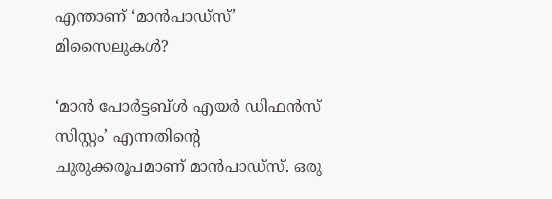എന്താണ് ‘മാൻപാഡ്സ്’ മിസൈലുകൾ?

‘മാൻ പോർട്ടബ്ൾ എയർ ഡിഫൻസ് സിസ്റ്റം’ എന്നതിന്റെ ചുരുക്കരൂപമാണ് മാൻപാഡ്സ്. ഒരു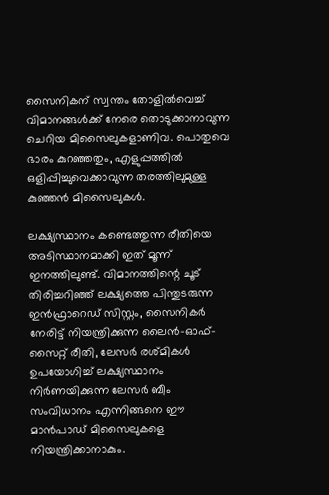സൈനികന് സ്വന്തം തോളിൽവെച്ച് വിമാനങ്ങൾക്ക് നേരെ തൊടുക്കാനാവുന്ന ചെറിയ മിസൈലുകളാണിവ. പൊതുവെ ഭാരം കുറഞ്ഞതും, എളുപ്പത്തിൽ ഒളിപ്പിച്ചുവെക്കാവുന്ന തരത്തിലുമുള്ള കുഞ്ഞൻ മിസൈലുകൾ.

ലക്ഷ്യസ്ഥാനം കണ്ടെത്തുന്ന രീതിയെ അടിസ്ഥാനമാക്കി ഇത് മൂന്ന് ഇനത്തിലുണ്ട്. വിമാനത്തിന്റെ ചൂട് തിരിച്ചറിഞ്ഞ് ലക്ഷ്യത്തെ പിന്തുടരുന്ന ഇൻഫ്രാറെഡ് സിസ്റ്റം, സൈനികർ നേരിട്ട് നിയന്ത്രിക്കുന്ന ലൈൻ-ഓഫ്-സൈറ്റ് രീതി, ലേസർ രശ്മികൾ ഉപയോഗിച്ച് ലക്ഷ്യസ്ഥാനം നിർണയിക്കുന്ന ലേസർ ബീം സംവിധാനം എന്നിങ്ങനെ ഈ മാൻപാഡ് മിസൈലുകളെ നിയന്ത്രിക്കാനാകും.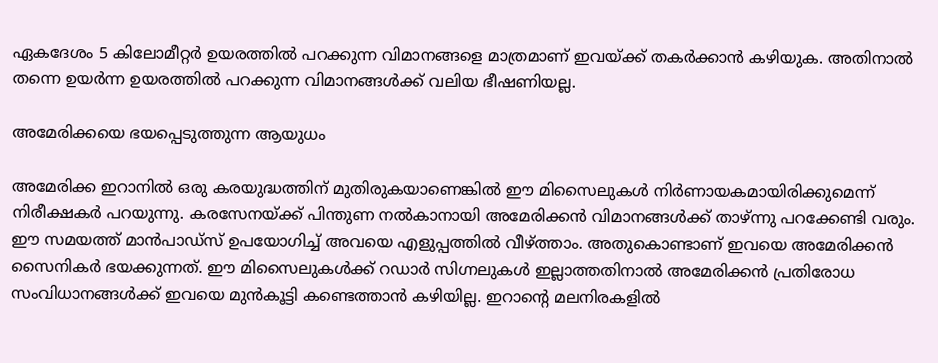ഏകദേശം 5 കിലോമീറ്റർ ഉയരത്തിൽ പറക്കുന്ന വിമാനങ്ങളെ മാത്രമാണ് ഇവയ്ക്ക് തകർക്കാൻ കഴിയുക. അതിനാൽ തന്നെ ഉയർന്ന ഉയരത്തിൽ പറക്കുന്ന വിമാനങ്ങൾക്ക് വലിയ ഭീഷണിയല്ല.

അമേരിക്കയെ ഭയപ്പെടുത്തുന്ന ആയുധം

അമേരിക്ക ഇറാനിൽ ഒരു കരയുദ്ധത്തിന് മുതിരുകയാണെങ്കിൽ ഈ മിസൈലുകൾ നിർണായകമായിരിക്കുമെന്ന് നിരീക്ഷകർ പറയുന്നു. കരസേനയ്ക്ക് പിന്തുണ നൽകാനായി അമേരിക്കൻ വിമാനങ്ങൾക്ക് താഴ്ന്നു പറക്കേണ്ടി വരും. ഈ സമയത്ത് മാൻപാഡ്സ് ഉപയോഗിച്ച് അവയെ എളുപ്പത്തിൽ വീഴ്ത്താം. അതുകൊണ്ടാണ് ഇവയെ അമേരിക്കൻ സൈനികർ ഭയക്കുന്നത്. ഈ മിസൈലുകൾക്ക് റഡാർ സിഗ്നലുകൾ ഇല്ലാത്തതിനാൽ അമേരിക്കൻ പ്രതിരോധ സംവിധാനങ്ങൾക്ക് ഇവയെ മുൻകൂട്ടി കണ്ടെത്താൻ കഴിയില്ല. ഇറാന്റെ മലനിരകളിൽ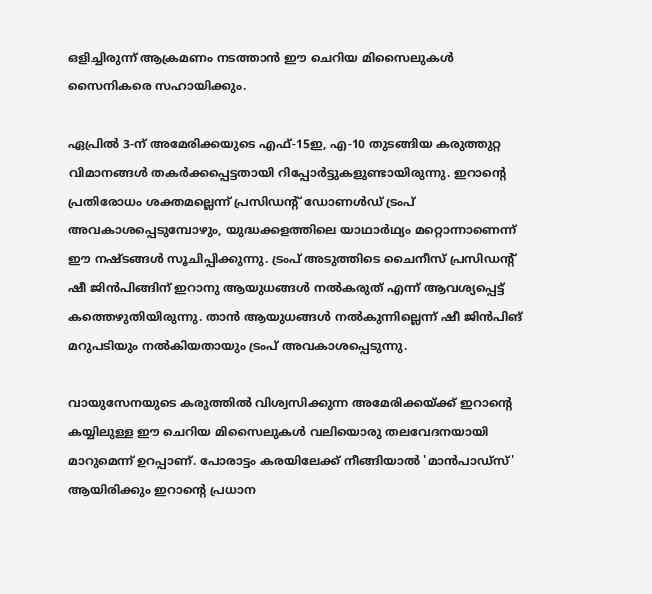ഒളിച്ചിരുന്ന് ആക്രമണം നടത്താൻ ഈ ചെറിയ മിസൈലുകൾ സൈനികരെ സഹായിക്കും.

ഏപ്രിൽ 3-ന് അമേരിക്കയുടെ എഫ്-15ഇ, എ-10 തുടങ്ങിയ കരുത്തുറ്റ വിമാനങ്ങൾ തകർക്കപ്പെട്ടതായി റിപ്പോർട്ടുകളുണ്ടായിരുന്നു. ഇറാന്റെ പ്രതിരോധം ശക്തമല്ലെന്ന് പ്രസിഡന്റ് ഡോണൾഡ് ട്രംപ് അവകാശപ്പെടുമ്പോഴും, യുദ്ധക്കളത്തിലെ യാഥാർഥ്യം മറ്റൊന്നാണെന്ന് ഈ നഷ്ടങ്ങൾ സൂചിപ്പിക്കുന്നു. ട്രംപ് അടുത്തിടെ ചൈനീസ് പ്രസിഡന്റ് ഷീ ജിൻപിങ്ങിന് ഇറാനു ആയുധങ്ങൾ നൽകരുത് എന്ന് ആവശ്യപ്പെട്ട് കത്തെഴുതിയിരുന്നു. താൻ ആയുധങ്ങൾ നൽകുന്നില്ലെന്ന് ഷീ ജിൻപിങ് മറുപടിയും നൽകിയതായും ട്രംപ് അവകാശപ്പെടുന്നു.

വായുസേനയുടെ കരുത്തിൽ വിശ്വസിക്കുന്ന അമേരിക്കയ്ക്ക് ഇറാന്റെ കയ്യിലുള്ള ഈ ചെറിയ മിസൈലുകൾ വലിയൊരു തലവേദനയായി മാറുമെന്ന് ഉറപ്പാണ്. പോരാട്ടം കരയിലേക്ക് നീങ്ങിയാൽ 'മാൻപാഡ്സ്' ആയിരിക്കും ഇറാന്റെ പ്രധാന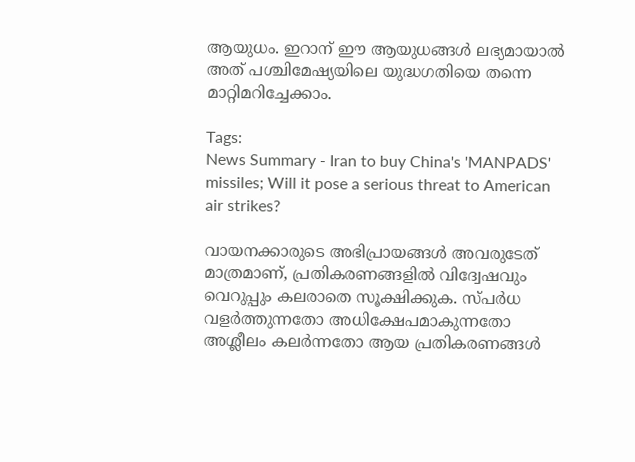ആയുധം. ഇറാന് ഈ ആയുധങ്ങൾ ലഭ്യമായാൽ അത് പശ്ചിമേഷ്യയിലെ യുദ്ധഗതിയെ തന്നെ മാറ്റിമറിച്ചേക്കാം.

Tags:
News Summary - Iran to buy China's 'MANPADS' missiles; Will it pose a serious threat to American air strikes?

വായനക്കാരുടെ അഭിപ്രായങ്ങള്‍ അവരുടേത് മാത്രമാണ്, പ്രതികരണങ്ങളിൽ വിദ്വേഷവും വെറുപ്പും കലരാതെ സൂക്ഷിക്കുക. സ്പർധ വളർത്തുന്നതോ അധിക്ഷേപമാകുന്നതോ അശ്ലീലം കലർന്നതോ ആയ പ്രതികരണങ്ങൾ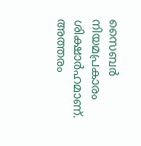സൈബർ നിയമപ്രകാരം ശിക്ഷാർഹമാണ്. അത്തരം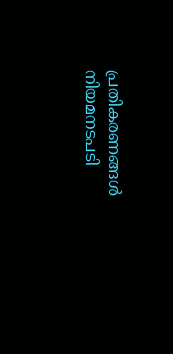പ്രതികരണങ്ങൾ നിയമനടപടി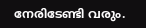നേരിടേണ്ടി വരും.